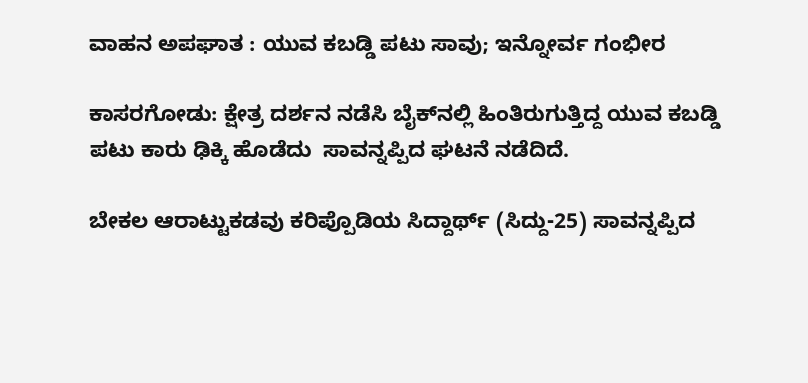ವಾಹನ ಅಪಘಾತ : ಯುವ ಕಬಡ್ಡಿ ಪಟು ಸಾವು; ಇನ್ನೋರ್ವ ಗಂಭೀರ

ಕಾಸರಗೋಡು: ಕ್ಷೇತ್ರ ದರ್ಶನ ನಡೆಸಿ ಬೈಕ್‌ನಲ್ಲಿ ಹಿಂತಿರುಗುತ್ತಿದ್ದ ಯುವ ಕಬಡ್ಡಿ ಪಟು ಕಾರು ಢಿಕ್ಕಿ ಹೊಡೆದು  ಸಾವನ್ನಪ್ಪಿದ ಘಟನೆ ನಡೆದಿದೆ.

ಬೇಕಲ ಆರಾಟ್ಟುಕಡವು ಕರಿಪ್ಪೊಡಿಯ ಸಿದ್ದಾರ್ಥ್ (ಸಿದ್ದು-25) ಸಾವನ್ನಪ್ಪಿದ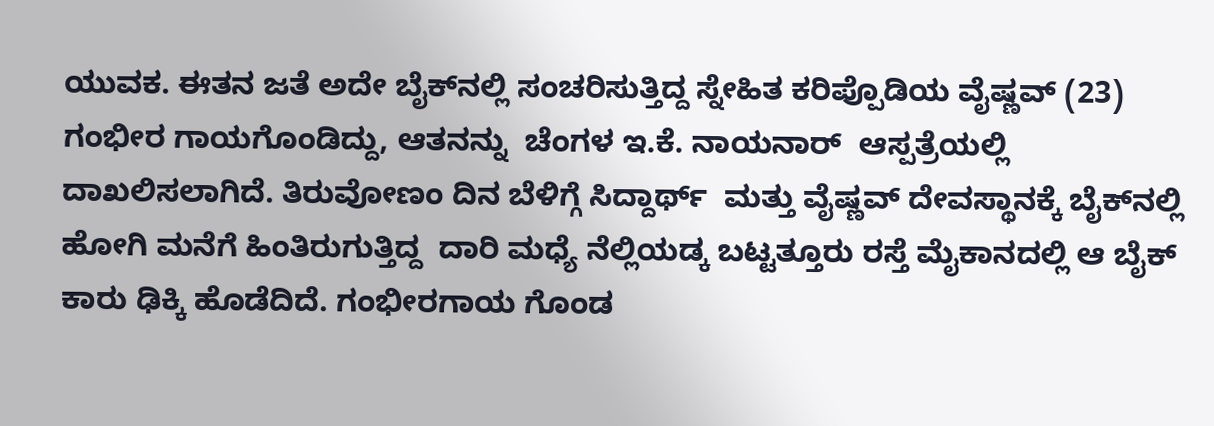ಯುವಕ. ಈತನ ಜತೆ ಅದೇ ಬೈಕ್‌ನಲ್ಲಿ ಸಂಚರಿಸುತ್ತಿದ್ದ ಸ್ನೇಹಿತ ಕರಿಪ್ಪೊಡಿಯ ವೈಷ್ಣವ್ (23) ಗಂಭೀರ ಗಾಯಗೊಂಡಿದ್ದು, ಆತನನ್ನು  ಚೆಂಗಳ ಇ.ಕೆ. ನಾಯನಾರ್  ಆಸ್ಪತ್ರೆಯಲ್ಲಿ ದಾಖಲಿಸಲಾಗಿದೆ. ತಿರುವೋಣಂ ದಿನ ಬೆಳಿಗ್ಗೆ ಸಿದ್ದಾರ್ಥ್  ಮತ್ತು ವೈಷ್ಣವ್ ದೇವಸ್ಥಾನಕ್ಕೆ ಬೈಕ್‌ನಲ್ಲಿ ಹೋಗಿ ಮನೆಗೆ ಹಿಂತಿರುಗುತ್ತಿದ್ದ  ದಾರಿ ಮಧ್ಯೆ ನೆಲ್ಲಿಯಡ್ಕ ಬಟ್ಟತ್ತೂರು ರಸ್ತೆ ಮೈಕಾನದಲ್ಲಿ ಆ ಬೈಕ್ ಕಾರು ಢಿಕ್ಕಿ ಹೊಡೆದಿದೆ. ಗಂಭೀರಗಾಯ ಗೊಂಡ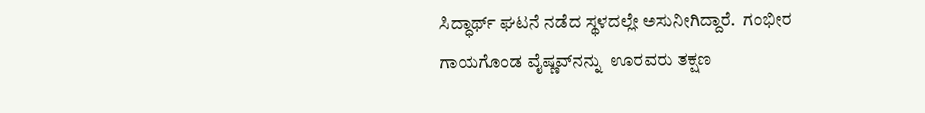ಸಿದ್ಧಾರ್ಥ್ ಘಟನೆ ನಡೆದ ಸ್ಥಳದಲ್ಲೇ ಅಸುನೀಗಿದ್ದಾರೆ.  ಗಂಭೀರ ಗಾಯಗೊಂಡ ವೈಷ್ಣವ್‌ನನ್ನು  ಊರವರು ತಕ್ಷಣ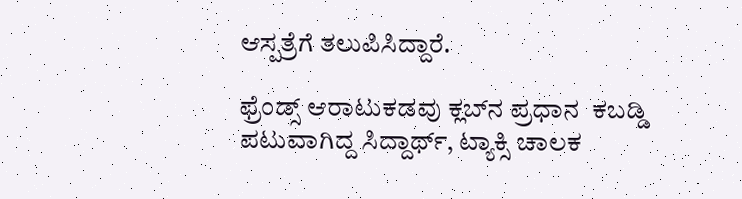ಆಸ್ಪತ್ರೆಗೆ ತಲುಪಿಸಿದ್ದಾರೆ.

ಫ್ರೆಂಡ್ಸ್ ಆರಾಟುಕಡವು ಕ್ಲಬ್‌ನ ಪ್ರಧಾನ  ಕಬಡ್ಡಿ ಪಟುವಾಗಿದ್ದ ಸಿದ್ದಾರ್ಥ್, ಟ್ಯಾಕ್ಸಿ ಚಾಲಕ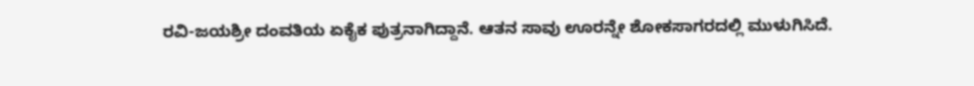ರವಿ-ಜಯಶ್ರೀ ದಂವತಿಯ ಏಕೈಕ ಪುತ್ರನಾಗಿದ್ದಾನೆ. ಆತನ ಸಾವು ಊರನ್ನೇ ಶೋಕಸಾಗರದಲ್ಲಿ ಮುಳುಗಿಸಿದೆ.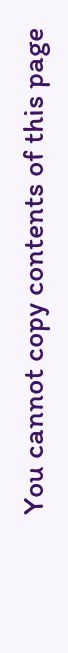You cannot copy contents of this page